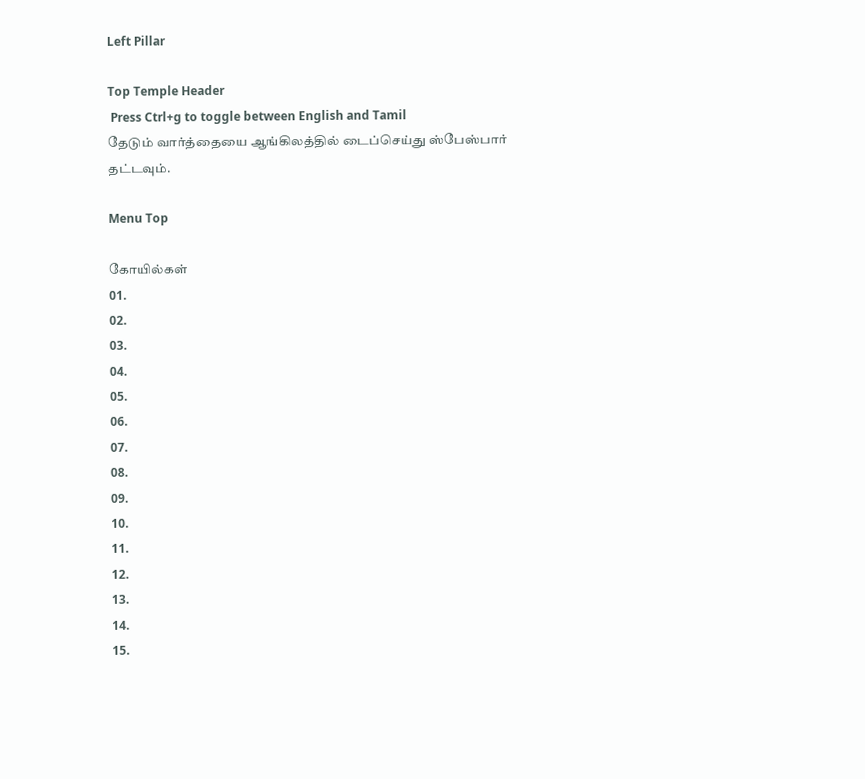Left Pillar

Top Temple Header
 Press Ctrl+g to toggle between English and Tamil
தேடும் வார்த்தையை ஆங்கிலத்தில் டைப்செய்து ஸ்பேஸ்பார் தட்டவும்.

Menu Top

கோயில்கள்
01.
02.
03.
04.
05.
06.
07.
08.
09.
10.
11.
12.
13.
14.
15.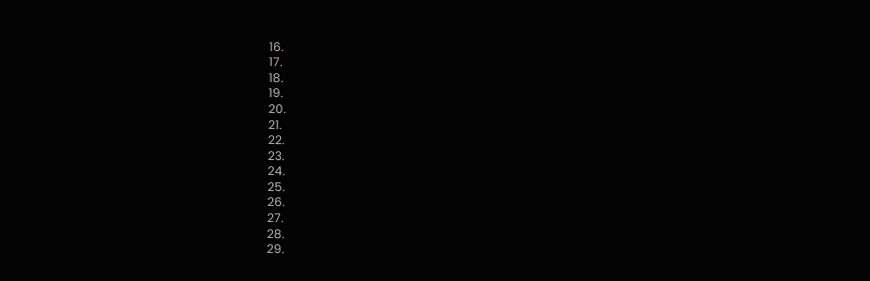16.
17.
18.
19.
20.
21.
22.
23.
24.
25.
26.
27.
28.
29.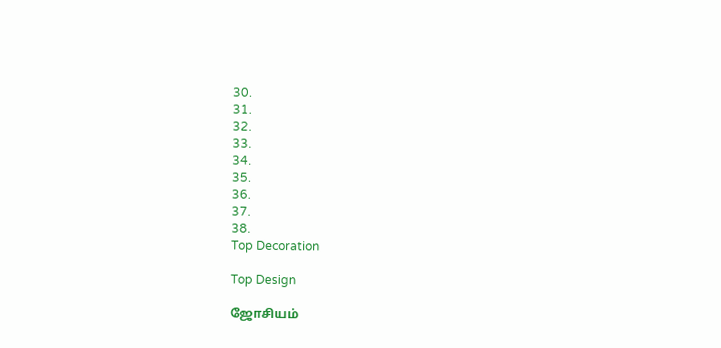30.
31.
32.
33.
34.
35.
36.
37.
38.
Top Decoration

Top Design

ஜோசியம்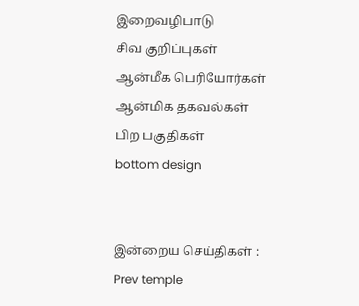இறைவழிபாடு
சிவ குறிப்புகள்
ஆன்மீக பெரியோர்கள்
ஆன்மிக தகவல்கள்
பிற பகுதிகள்
bottom design


இன்றைய செய்திகள் :
Prev temple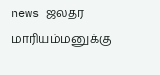news ஜலதர மாரியம்மனுக்கு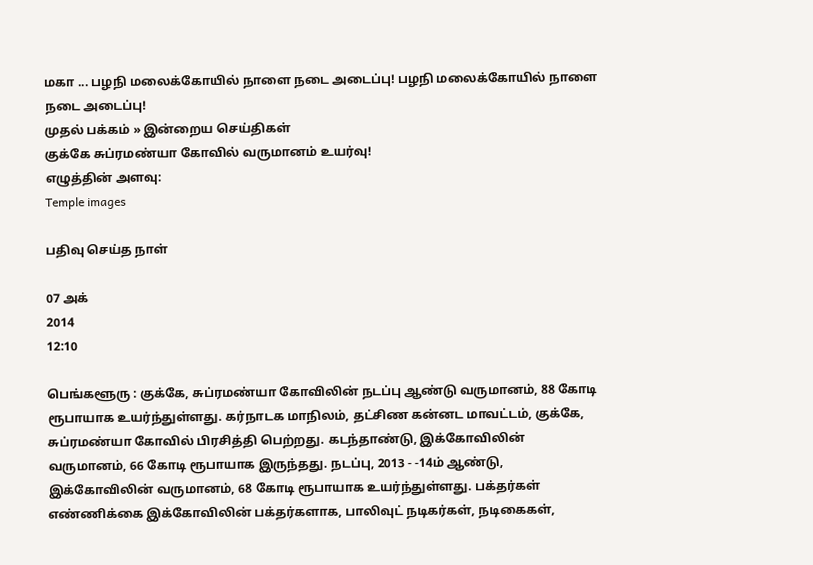மகா ... பழநி மலைக்கோயில் நாளை நடை அடைப்பு! பழநி மலைக்கோயில் நாளை நடை அடைப்பு!
முதல் பக்கம் » இன்றைய செய்திகள்
குக்கே சுப்ரமண்யா கோவில் வருமானம் உயர்வு!
எழுத்தின் அளவு:
Temple images

பதிவு செய்த நாள்

07 அக்
2014
12:10

பெங்களூரு : குக்கே, சுப்ரமண்யா கோவிலின் நடப்பு ஆண்டு வருமானம், 88 கோடி ரூபாயாக உயர்ந்துள்ளது. கர்நாடக மாநிலம், தட்சிண கன்னட மாவட்டம், குக்கே, சுப்ரமண்யா கோவில் பிரசித்தி பெற்றது. கடந்தாண்டு, இக்கோவிலின் வருமானம், 66 கோடி ரூபாயாக இருந்தது. நடப்பு, 2013 - -14ம் ஆண்டு, இக்கோவிலின் வருமானம், 68 கோடி ரூபாயாக உயர்ந்துள்ளது. பக்தர்கள் எண்ணிக்கை இக்கோவிலின் பக்தர்களாக, பாலிவுட் நடிகர்கள், நடிகைகள்,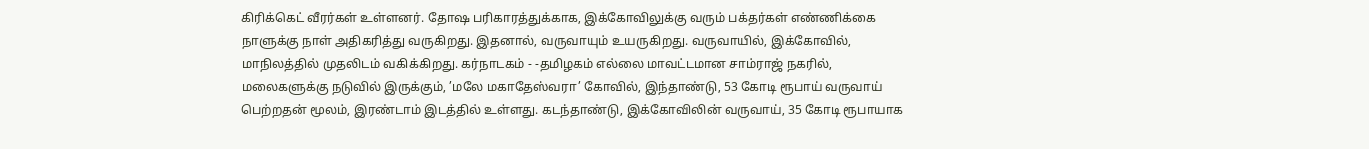கிரிக்கெட் வீரர்கள் உள்ளனர். தோஷ பரிகாரத்துக்காக, இக்கோவிலுக்கு வரும் பக்தர்கள் எண்ணிக்கை நாளுக்கு நாள் அதிகரித்து வருகிறது. இதனால், வருவாயும் உயருகிறது. வருவாயில், இக்கோவில், மாநிலத்தில் முதலிடம் வகிக்கிறது. கர்நாடகம் - -தமிழகம் எல்லை மாவட்டமான சாம்ராஜ் நகரில், மலைகளுக்கு நடுவில் இருக்கும், ’மலே மகாதேஸ்வரா’ கோவில், இந்தாண்டு, 53 கோடி ரூபாய் வருவாய் பெற்றதன் மூலம், இரண்டாம் இடத்தில் உள்ளது. கடந்தாண்டு, இக்கோவிலின் வருவாய், 35 கோடி ரூபாயாக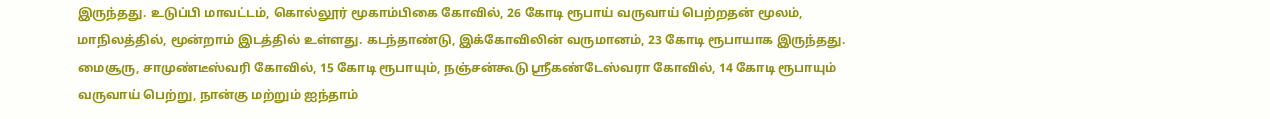இருந்தது. உடுப்பி மாவட்டம், கொல்லூர் மூகாம்பிகை கோவில், 26 கோடி ரூபாய் வருவாய் பெற்றதன் மூலம், மாநிலத்தில், மூன்றாம் இடத்தில் உள்ளது. கடந்தாண்டு, இக்கோவிலின் வருமானம், 23 கோடி ரூபாயாக இருந்தது. மைசூரு, சாமுண்டீஸ்வரி கோவில், 15 கோடி ரூபாயும், நஞ்சன்கூடு ஸ்ரீகண்டேஸ்வரா கோவில், 14 கோடி ரூபாயும் வருவாய் பெற்று, நான்கு மற்றும் ஐந்தாம்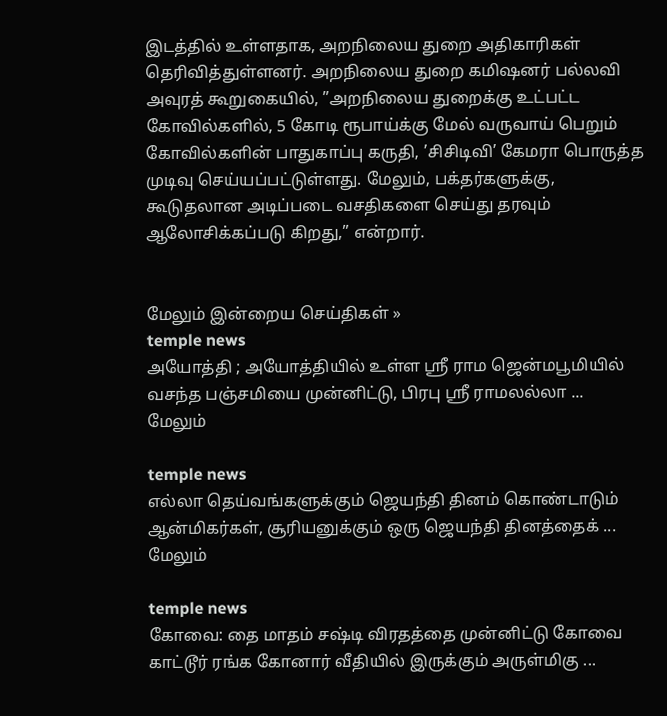இடத்தில் உள்ளதாக, அறநிலைய துறை அதிகாரிகள் தெரிவித்துள்ளனர். அறநிலைய துறை கமிஷனர் பல்லவி அவுரத் கூறுகையில், ”அறநிலைய துறைக்கு உட்பட்ட கோவில்களில், 5 கோடி ரூபாய்க்கு மேல் வருவாய் பெறும் கோவில்களின் பாதுகாப்பு கருதி, ’சிசிடிவி’ கேமரா பொருத்த முடிவு செய்யப்பட்டுள்ளது. மேலும், பக்தர்களுக்கு, கூடுதலான அடிப்படை வசதிகளை செய்து தரவும் ஆலோசிக்கப்படு கிறது,” என்றார்.


மேலும் இன்றைய செய்திகள் »
temple news
அயோத்தி ; அயோத்தியில் உள்ள ஸ்ரீ ராம ஜென்மபூமியில் வசந்த பஞ்சமியை முன்னிட்டு, பிரபு ஸ்ரீ ராமலல்லா ... மேலும்

temple news
எல்லா தெய்வங்களுக்கும் ஜெயந்தி தினம் கொண்டாடும் ஆன்மிகர்கள், சூரியனுக்கும் ஒரு ஜெயந்தி தினத்தைக் ... மேலும்

temple news
கோவை: தை மாதம் சஷ்டி விரதத்தை முன்னிட்டு கோவை காட்டூர் ரங்க கோனார் வீதியில் இருக்கும் அருள்மிகு ...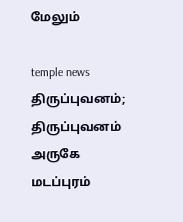மேலும்

temple news
திருப்புவனம்; திருப்புவனம் அருகே மடப்புரம்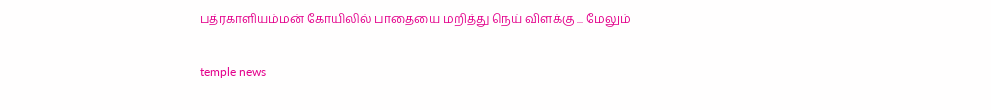பத்ரகாளியம்மன் கோயிலில் பாதையை மறித்து நெய் விளக்கு ... மேலும்

temple news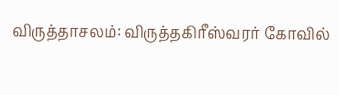விருத்தாசலம்: விருத்தகிரீஸ்வரர் கோவில்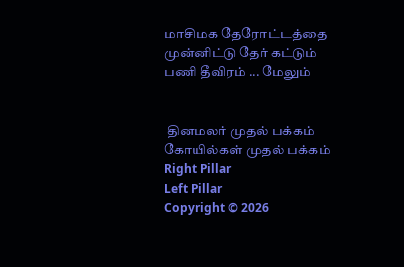மாசிமக தேரோட்டத்தை முன்னிட்டு தேர் கட்டும் பணி தீவிரம் ... மேலும்


 தினமலர் முதல் பக்கம்   கோயில்கள் முதல் பக்கம்
Right Pillar
Left Pillar
Copyright © 2026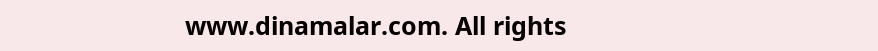www.dinamalar.com. All rights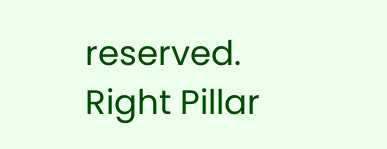reserved.
Right Pillar